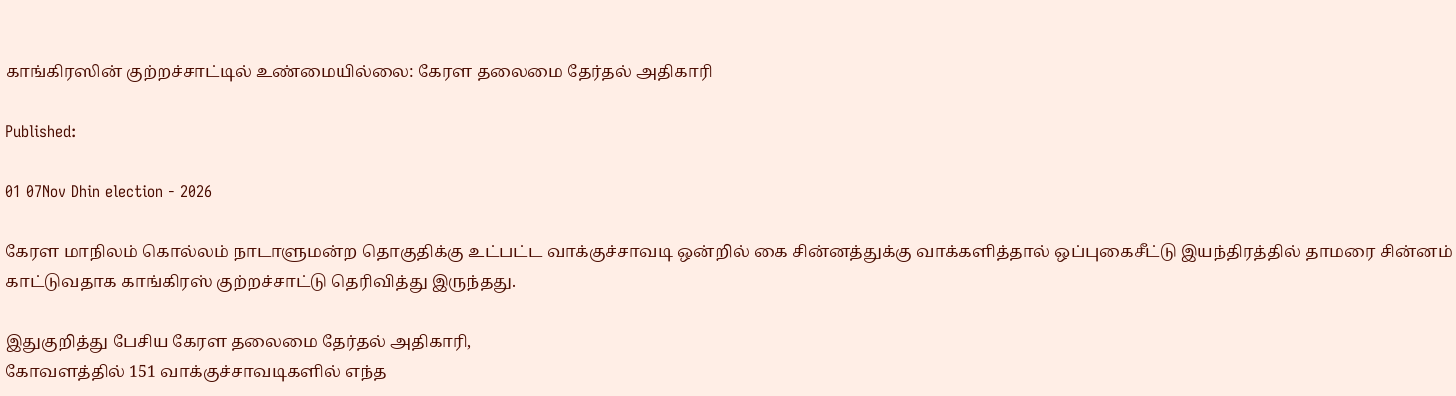காங்கிரஸின் குற்றச்சாட்டில் உண்மையில்லை: கேரள தலைமை தேர்தல் அதிகாரி

Published:

01 07Nov Dhin election - 2026

கேரள மாநிலம் கொல்லம் நாடாளுமன்ற தொகுதிக்கு உட்பட்ட வாக்குச்சாவடி ஒன்றில் கை சின்னத்துக்கு வாக்களித்தால் ஒப்புகைசீட்டு இயந்திரத்தில் தாமரை சின்னம் காட்டுவதாக காங்கிரஸ் குற்றச்சாட்டு தெரிவித்து இருந்தது.

இதுகுறித்து பேசிய கேரள தலைமை தேர்தல் அதிகாரி,
கோவளத்தில் 151 வாக்குச்சாவடிகளில் எந்த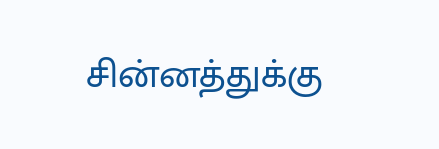சின்னத்துக்கு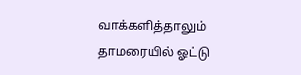வாக்களித்தாலும் தாமரையில் ஓட்டு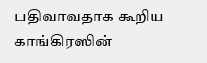பதிவாவதாக கூறிய காங்கிரஸின்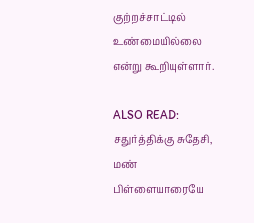குற்றச்சாட்டில் உண்மையில்லை என்று கூறியுள்ளார்.

ALSO READ:  சதுர்த்திக்கு சுதேசி, மண் பிள்ளையாரையே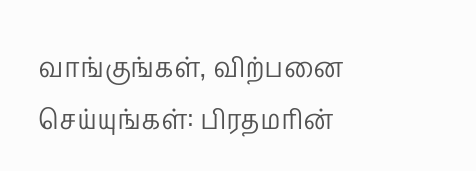வாங்குங்கள், விற்பனை செய்யுங்கள்: பிரதமரின்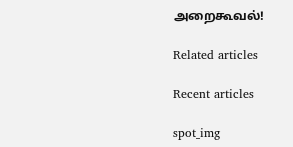அறைகூவல்!

Related articles

Recent articles

spot_img